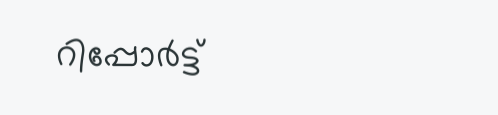റിപ്പോര്‍ട്ട്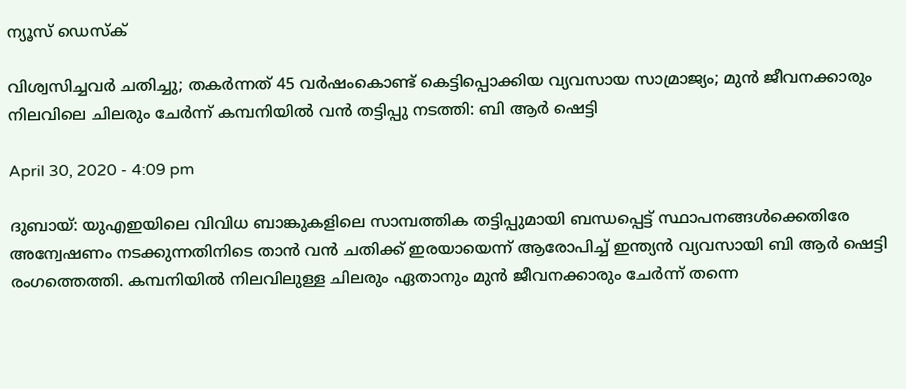ന്യൂസ് ഡെസ്ക്

വിശ്വസിച്ചവര്‍ ചതിച്ചു; തകര്‍ന്നത് 45 വര്‍ഷംകൊണ്ട് കെട്ടിപ്പൊക്കിയ വ്യവസായ സാമ്രാജ്യം; മുന്‍ ജീവനക്കാരും നിലവിലെ ചിലരും ചേര്‍ന്ന് കമ്പനിയില്‍ വന്‍ തട്ടിപ്പു നടത്തി: ബി ആര്‍ ഷെട്ടി

April 30, 2020 - 4:09 pm

ദുബായ്: യുഎഇയിലെ വിവിധ ബാങ്കുകളിലെ സാമ്പത്തിക തട്ടിപ്പുമായി ബന്ധപ്പെട്ട് സ്ഥാപനങ്ങള്‍ക്കെതിരേ അന്വേഷണം നടക്കുന്നതിനിടെ താന്‍ വന്‍ ചതിക്ക് ഇരയായെന്ന് ആരോപിച്ച് ഇന്ത്യന്‍ വ്യവസായി ബി ആര്‍ ഷെട്ടി രംഗത്തെത്തി. കമ്പനിയില്‍ നിലവിലുള്ള ചിലരും ഏതാനും മുന്‍ ജീവനക്കാരും ചേര്‍ന്ന് തന്നെ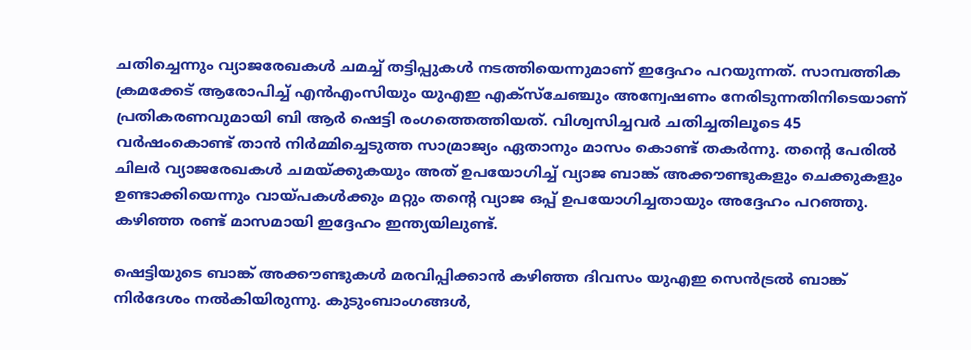ചതിച്ചെന്നും വ്യാജരേഖകള്‍ ചമച്ച് തട്ടിപ്പുകള്‍ നടത്തിയെന്നുമാണ് ഇദ്ദേഹം പറയുന്നത്. സാമ്പത്തിക ക്രമക്കേട് ആരോപിച്ച് എന്‍എംസിയും യുഎഇ എക്‌സ്‌ചേഞ്ചും അന്വേഷണം നേരിടുന്നതിനിടെയാണ് പ്രതികരണവുമായി ബി ആര്‍ ഷെട്ടി രംഗത്തെത്തിയത്. വിശ്വസിച്ചവര്‍ ചതിച്ചതിലൂടെ 45 വര്‍ഷംകൊണ്ട് താന്‍ നിര്‍മ്മിച്ചെടുത്ത സാമ്രാജ്യം ഏതാനും മാസം കൊണ്ട് തകര്‍ന്നു. തന്റെ പേരില്‍ ചിലര്‍ വ്യാജരേഖകള്‍ ചമയ്ക്കുകയും അത് ഉപയോഗിച്ച് വ്യാജ ബാങ്ക് അക്കൗണ്ടുകളും ചെക്കുകളും ഉണ്ടാക്കിയെന്നും വായ്പകള്‍ക്കും മറ്റും തന്റെ വ്യാജ ഒപ്പ് ഉപയോഗിച്ചതായും അദ്ദേഹം പറഞ്ഞു. കഴിഞ്ഞ രണ്ട് മാസമായി ഇദ്ദേഹം ഇന്ത്യയിലുണ്ട്.

ഷെട്ടിയുടെ ബാങ്ക് അക്കൗണ്ടുകള്‍ മരവിപ്പിക്കാന്‍ കഴിഞ്ഞ ദിവസം യുഎഇ സെന്‍ട്രല്‍ ബാങ്ക് നിര്‍ദേശം നല്‍കിയിരുന്നു. കുടുംബാംഗങ്ങള്‍,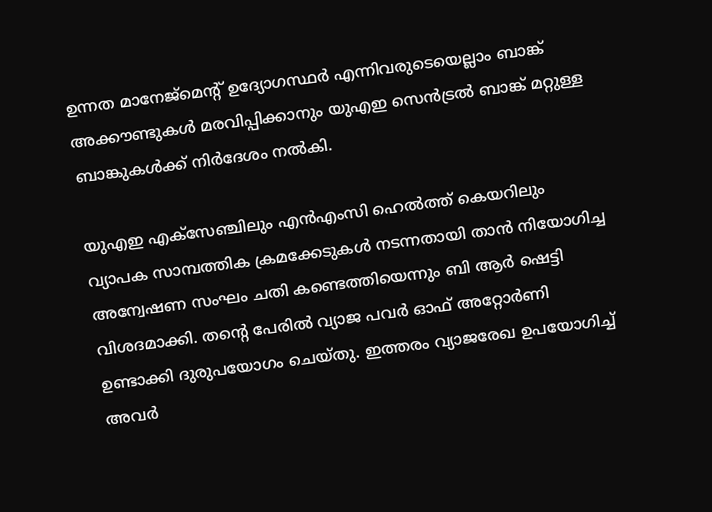ഉന്നത മാനേജ്‌മെന്റ് ഉദ്യോഗസ്ഥര്‍ എന്നിവരുടെയെല്ലാം ബാങ്ക് അക്കൗണ്ടുകള്‍ മരവിപ്പിക്കാനും യുഎഇ സെന്‍ട്രല്‍ ബാങ്ക് മറ്റുള്ള ബാങ്കുകള്‍ക്ക് നിര്‍ദേശം നല്‍കി.

യുഎഇ എക്‌സേഞ്ചിലും എന്‍എംസി ഹെല്‍ത്ത് കെയറിലും വ്യാപക സാമ്പത്തിക ക്രമക്കേടുകള്‍ നടന്നതായി താന്‍ നിയോഗിച്ച അന്വേഷണ സംഘം ചതി കണ്ടെത്തിയെന്നും ബി ആര്‍ ഷെട്ടി വിശദമാക്കി. തന്റെ പേരില്‍ വ്യാജ പവര്‍ ഓഫ് അറ്റോര്‍ണി ഉണ്ടാക്കി ദുരുപയോഗം ചെയ്തു. ഇത്തരം വ്യാജരേഖ ഉപയോഗിച്ച് അവര്‍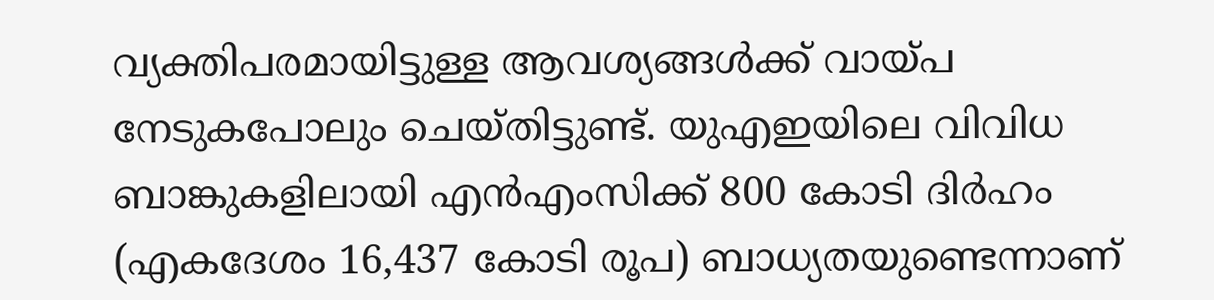വ്യക്തിപരമായിട്ടുള്ള ആവശ്യങ്ങള്‍ക്ക് വായ്പ നേടുകപോലും ചെയ്തിട്ടുണ്ട്. യുഎഇയിലെ വിവിധ ബാങ്കുകളിലായി എന്‍എംസിക്ക് 800 കോടി ദിര്‍ഹം (എകദേശം 16,437 കോടി രൂപ) ബാധ്യതയുണ്ടെന്നാണ്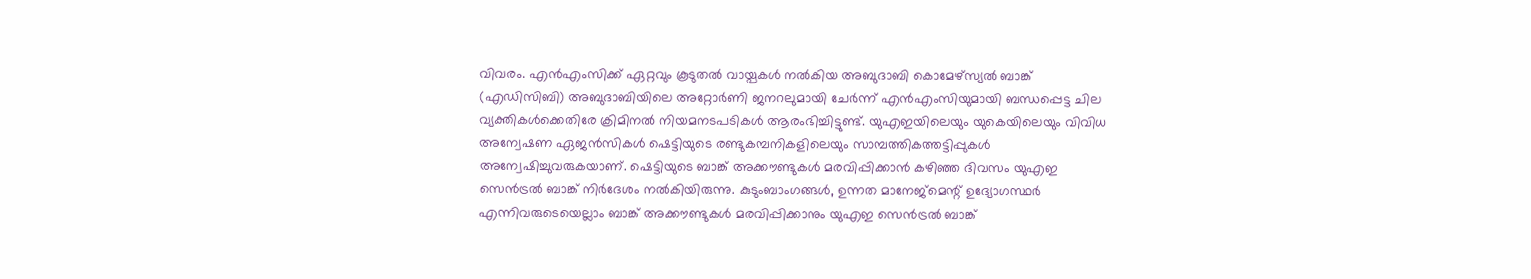വിവരം. എന്‍എംസിക്ക് ഏറ്റവും കൂടുതല്‍ വായ്പകള്‍ നല്‍കിയ അബുദാബി കൊമേഴ്‌സ്യല്‍ ബാങ്ക് (എഡിസിബി) അബുദാബിയിലെ അറ്റോര്‍ണി ജനറലുമായി ചേര്‍ന്ന് എന്‍എംസിയുമായി ബന്ധപ്പെട്ട ചില വ്യക്തികള്‍ക്കെതിരേ ക്രിമിനല്‍ നിയമനടപടികള്‍ ആരംഭിച്ചിട്ടുണ്ട്. യുഎഇയിലെയും യുകെയിലെയും വിവിധ അന്വേഷണ ഏജന്‍സികള്‍ ഷെട്ടിയുടെ രണ്ടുകമ്പനികളിലെയും സാമ്പത്തികത്തട്ടിപ്പുകള്‍ അന്വേഷിച്ചുവരുകയാണ്. ഷെട്ടിയുടെ ബാങ്ക് അക്കൗണ്ടുകള്‍ മരവിപ്പിക്കാന്‍ കഴിഞ്ഞ ദിവസം യുഎഇ സെന്‍ട്രല്‍ ബാങ്ക് നിര്‍ദേശം നല്‍കിയിരുന്നു. കുടുംബാംഗങ്ങള്‍, ഉന്നത മാനേജ്‌മെന്റ് ഉദ്യോഗസ്ഥര്‍ എന്നിവരുടെയെല്ലാം ബാങ്ക് അക്കൗണ്ടുകള്‍ മരവിപ്പിക്കാനും യുഎഇ സെന്‍ട്രല്‍ ബാങ്ക്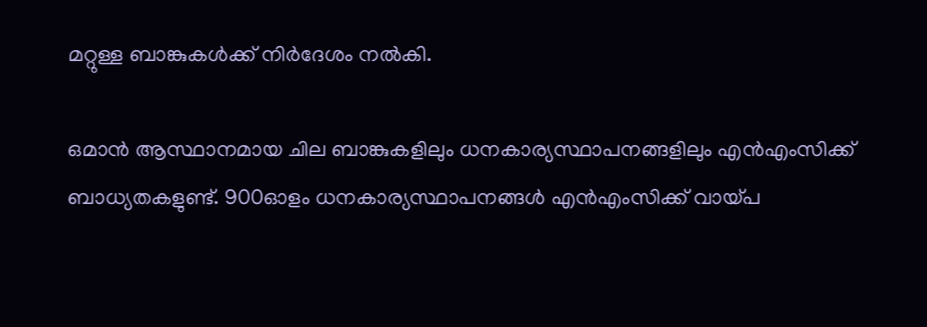മറ്റുള്ള ബാങ്കുകള്‍ക്ക് നിര്‍ദേശം നല്‍കി.

ഒമാന്‍ ആസ്ഥാനമായ ചില ബാങ്കുകളിലും ധനകാര്യസ്ഥാപനങ്ങളിലും എന്‍എംസിക്ക് ബാധ്യതകളുണ്ട്. 900ഓളം ധനകാര്യസ്ഥാപനങ്ങള്‍ എന്‍എംസിക്ക് വായ്പ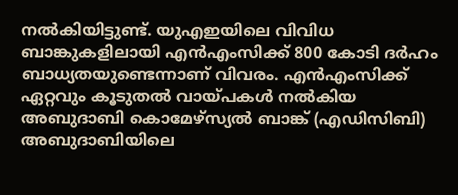നല്‍കിയിട്ടുണ്ട്. യുഎഇയിലെ വിവിധ ബാങ്കുകളിലായി എന്‍എംസിക്ക് 800 കോടി ദര്‍ഹം ബാധ്യതയുണ്ടെന്നാണ് വിവരം. എന്‍എംസിക്ക് ഏറ്റവും കൂടുതല്‍ വായ്പകള്‍ നല്‍കിയ അബുദാബി കൊമേഴ്‌സ്യല്‍ ബാങ്ക് (എഡിസിബി) അബുദാബിയിലെ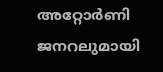അറ്റോര്‍ണി ജനറലുമായി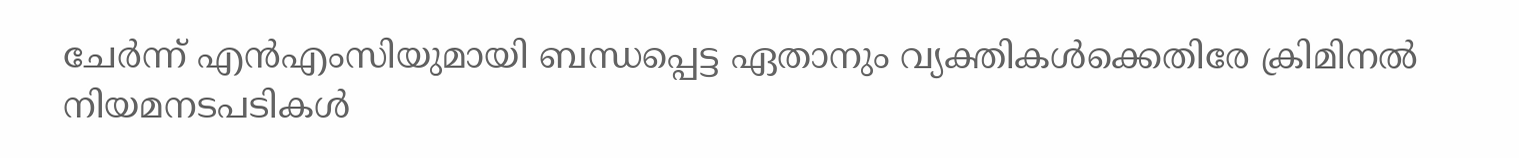ചേര്‍ന്ന് എന്‍എംസിയുമായി ബന്ധപ്പെട്ട ഏതാനും വ്യക്തികള്‍ക്കെതിരേ ക്രിമിനല്‍ നിയമനടപടികള്‍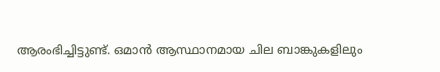ആരംഭിച്ചിട്ടുണ്ട്. ഒമാന്‍ ആസ്ഥാനമായ ചില ബാങ്കുകളിലും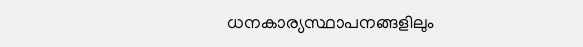ധനകാര്യസ്ഥാപനങ്ങളിലും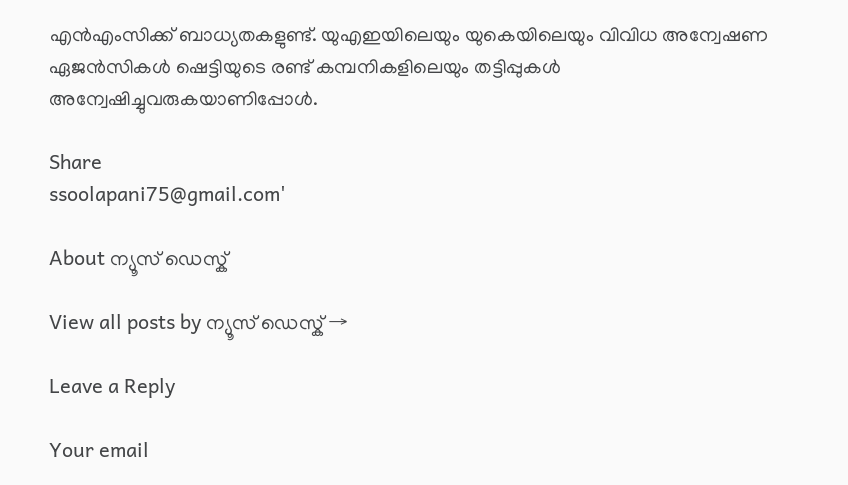എന്‍എംസിക്ക് ബാധ്യതകളുണ്ട്. യുഎഇയിലെയും യുകെയിലെയും വിവിധ അന്വേഷണ ഏജന്‍സികള്‍ ഷെട്ടിയുടെ രണ്ട് കമ്പനികളിലെയും തട്ടിപ്പുകള്‍ അന്വേഷിച്ചുവരുകയാണിപ്പോള്‍.

Share
ssoolapani75@gmail.com'

About ന്യൂസ് ഡെസ്ക്

View all posts by ന്യൂസ് ഡെസ്ക് →

Leave a Reply

Your email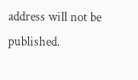address will not be published.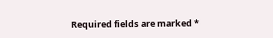Required fields are marked *